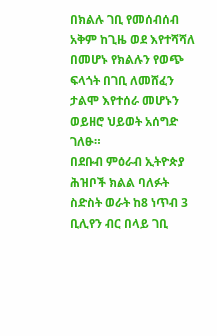በክልሉ ገቢ የመሰብሰብ አቅም ከጊዜ ወደ እየተሻሻለ በመሆኑ የክልሉን የወጭ ፍላጎት በገቢ ለመሸፈን ታልሞ እየተሰራ መሆኑን ወይዘሮ ህይወት አሰግድ ገለፁ።
በደቡብ ምዕራብ ኢትዮጵያ ሕዝቦች ክልል ባለፉት ስድስት ወራት ከ8 ነጥብ 3 ቢሊየን ብር በላይ ገቢ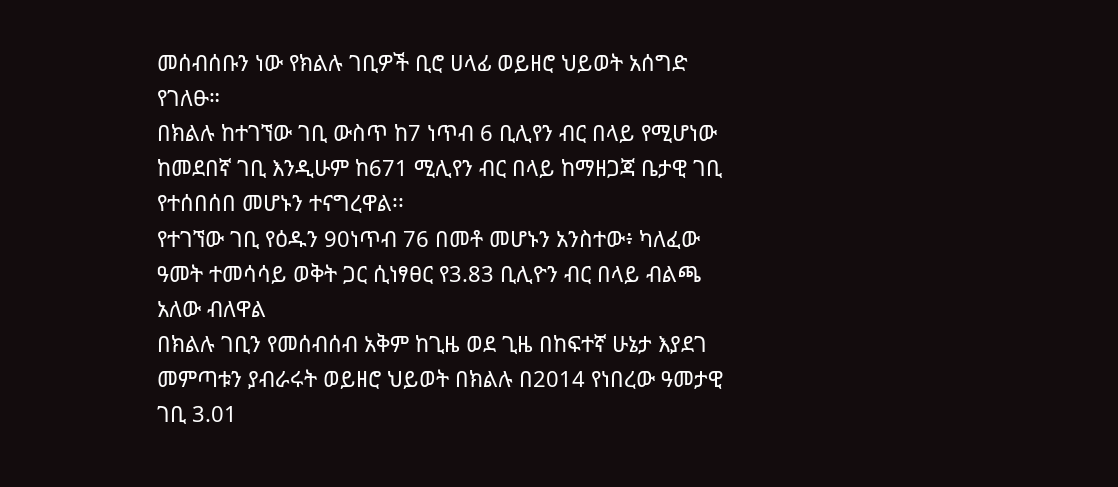መሰብሰቡን ነው የክልሉ ገቢዎች ቢሮ ሀላፊ ወይዘሮ ህይወት አሰግድ የገለፁ።
በክልሉ ከተገኘው ገቢ ውስጥ ከ7 ነጥብ 6 ቢሊየን ብር በላይ የሚሆነው ከመደበኛ ገቢ እንዲሁም ከ671 ሚሊየን ብር በላይ ከማዘጋጃ ቤታዊ ገቢ የተሰበሰበ መሆኑን ተናግረዋል፡፡
የተገኘው ገቢ የዕዱን 90ነጥብ 76 በመቶ መሆኑን አንስተው፥ ካለፈው ዓመት ተመሳሳይ ወቅት ጋር ሲነፃፀር የ3.83 ቢሊዮን ብር በላይ ብልጫ አለው ብለዋል
በክልሉ ገቢን የመሰብሰብ አቅም ከጊዜ ወደ ጊዜ በከፍተኛ ሁኔታ እያደገ መምጣቱን ያብራሩት ወይዘሮ ህይወት በክልሉ በ2014 የነበረው ዓመታዊ ገቢ 3.01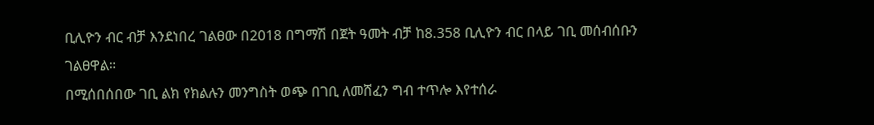ቢሊዮን ብር ብቻ እንደነበረ ገልፀው በ2018 በግማሽ በጀት ዓመት ብቻ ከ8.358 ቢሊዮን ብር በላይ ገቢ መሰብሰቡን ገልፀዋል።
በሚሰበሰበው ገቢ ልክ የክልሉን መንግስት ወጭ በገቢ ለመሸፈን ግብ ተጥሎ እየተሰራ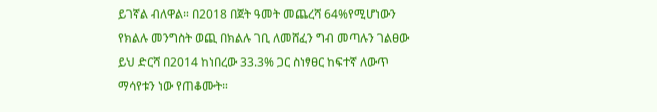ይገኛል ብለዋል። በ2018 በጀት ዓመት መጨረሻ 64%የሚሆነውን የክልሉ መንግስት ወጪ በክልሉ ገቢ ለመሸፈን ግብ መጣሉን ገልፀው ይህ ድርሻ በ2014 ከነበረው 33.3% ጋር ስነፃፀር ከፍተኛ ለውጥ ማሳየቱን ነው የጠቆሙት።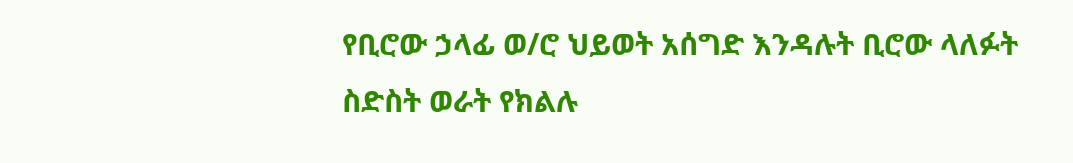የቢሮው ኃላፊ ወ/ሮ ህይወት አሰግድ እንዳሉት ቢሮው ላለፉት ስድስት ወራት የክልሉ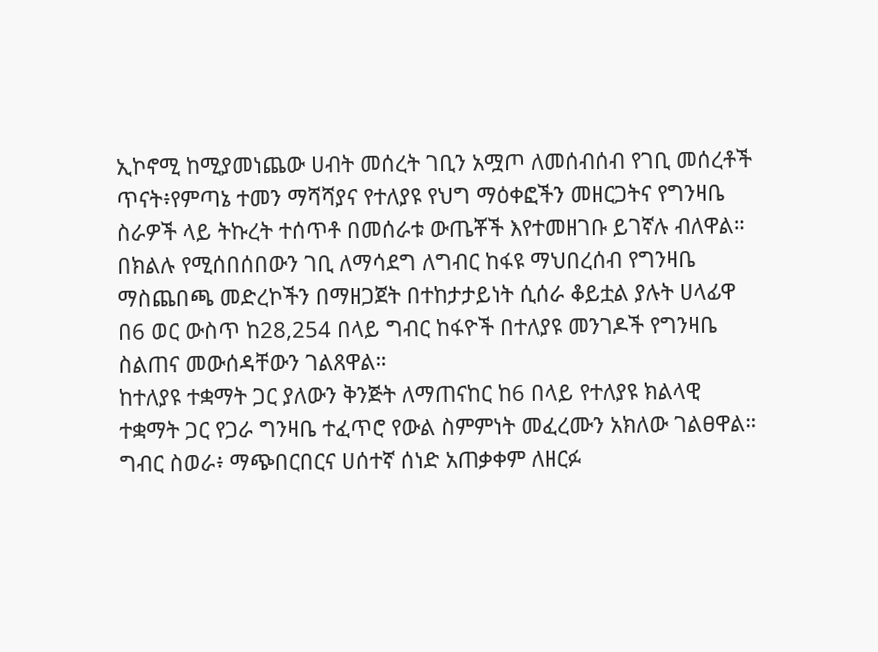ኢኮኖሚ ከሚያመነጨው ሀብት መሰረት ገቢን አሟጦ ለመሰብሰብ የገቢ መሰረቶች ጥናት፥የምጣኔ ተመን ማሻሻያና የተለያዩ የህግ ማዕቀፎችን መዘርጋትና የግንዛቤ ስራዎች ላይ ትኩረት ተሰጥቶ በመሰራቱ ውጤቾች እየተመዘገቡ ይገኛሉ ብለዋል።
በክልሉ የሚሰበሰበውን ገቢ ለማሳደግ ለግብር ከፋዩ ማህበረሰብ የግንዛቤ ማስጨበጫ መድረኮችን በማዘጋጀት በተከታታይነት ሲሰራ ቆይቷል ያሉት ሀላፊዋ በ6 ወር ውስጥ ከ28,254 በላይ ግብር ከፋዮች በተለያዩ መንገዶች የግንዛቤ ስልጠና መውሰዳቸውን ገልጸዋል።
ከተለያዩ ተቋማት ጋር ያለውን ቅንጅት ለማጠናከር ከ6 በላይ የተለያዩ ክልላዊ ተቋማት ጋር የጋራ ግንዛቤ ተፈጥሮ የውል ስምምነት መፈረሙን አክለው ገልፀዋል።
ግብር ስወራ፥ ማጭበርበርና ሀሰተኛ ሰነድ አጠቃቀም ለዘርፉ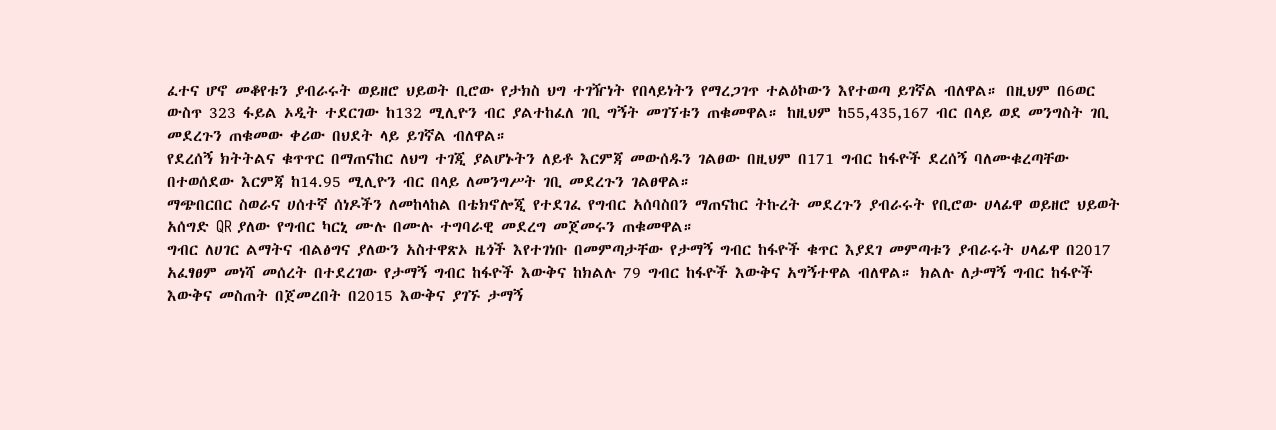ፈተና ሆኖ መቆየቱን ያብራሩት ወይዘሮ ህይወት ቢሮው የታክስ ህግ ተገዥነት የበላይነትን የማረጋገጥ ተልዕኮውን እየተወጣ ይገኛል ብለዋል። በዚህም በ6ወር ውስጥ 323 ፋይል ኦዲት ተደርገው ከ132 ሚሊዮን ብር ያልተከፈለ ገቢ ግኝት መገኘቱን ጠቁመዋል። ከዚህም ከ55,435,167 ብር በላይ ወደ መንግስት ገቢ መደረጉን ጠቁመው ቀሪው በህደት ላይ ይገኛል ብለዋል።
የደረሰኝ ክትትልና ቁጥጥር በማጠናከር ለህግ ተገጂ ያልሆኑትን ለይቶ እርምጃ መውሰዱን ገልፀው በዚህም በ171 ግብር ከፋዮች ደረሰኝ ባለሙቁረጣቸው በተወሰደው እርምጃ ከ14.95 ሚሊዮን ብር በላይ ለመንግሥት ገቢ መደረጉን ገልፀዋል።
ማጭበርበር ስወራና ሀሰተኛ ሰነዶችን ለመከላከል በቴክኖሎጂ የተደገፈ የግብር አሰባስበን ማጠናከር ትኩረት መደረጉን ያብራሩት የቢሮው ሀላፊዋ ወይዘሮ ህይወት አሰግድ QR ያለው የግብር ካርኒ ሙሉ በሙሉ ተግባራዊ መደረግ መጀመሩን ጠቁመዋል።
ግብር ለሀገር ልማትና ብልፅግና ያለውን አስተዋጽኦ ዜጎች እየተገነቡ በመምጣታቸው የታማኝ ግብር ከፋዮች ቁጥር እያደገ መምጣቱን ያብራሩት ሀላፊዋ በ2017 አፈፃፀም መነሻ መሰረት በተደረገው የታማኝ ግብር ከፋዮች እውቅና ከክልሉ 79 ግብር ከፋዮች እውቅና አግኝተዋል ብለዋል። ክልሉ ለታማኝ ግብር ከፋዮች እውቅና መስጠት በጀመረበት በ2015 እውቅና ያገኙ ታማኝ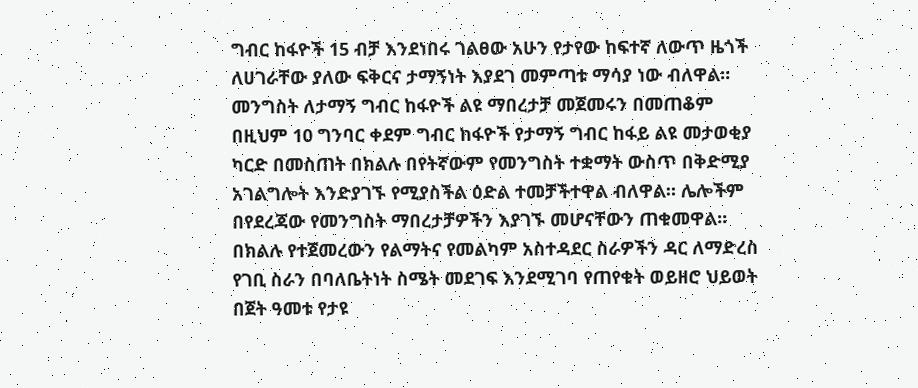ግብር ከፋዮች 15 ብቻ እንደነበሩ ገልፀው አሁን የታየው ከፍተኛ ለውጥ ዜጎች ለሀገራቸው ያለው ፍቅርና ታማኝነት እያደገ መምጣቱ ማሳያ ነው ብለዋል።
መንግስት ለታማኝ ግብር ከፋዮች ልዩ ማበረታቻ መጀመሩን በመጠቆም በዚህም 10 ግንባር ቀደም ግብር ከፋዮች የታማኝ ግብር ከፋይ ልዩ መታወቂያ ካርድ በመስጠት በክልሉ በየትኛውም የመንግስት ተቋማት ውስጥ በቅድሚያ አገልግሎት እንድያገኙ የሚያስችል ዕድል ተመቻችተዋል ብለዋል። ሌሎችም በየደረጃው የመንግስት ማበረታቻዎችን እያገኙ መሆናቸውን ጠቁመዋል።
በክልሉ የተጀመረውን የልማትና የመልካም አስተዳደር ስራዎችን ዳር ለማድረስ የገቢ ስራን በባለቤትነት ስሜት መደገፍ እንደሚገባ የጠየቁት ወይዘሮ ህይወት በጀት ዓመቱ የታዩ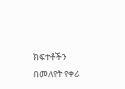ክፍተቶችን በመለየት የቀሪ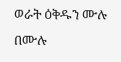ወራት ዕቅዱን ሙሉ በሙሉ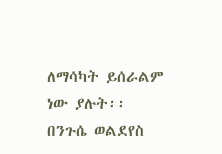ለማሳካት ይሰራልም ነው ያሉት፡፡
በንጉሴ ወልደየስ